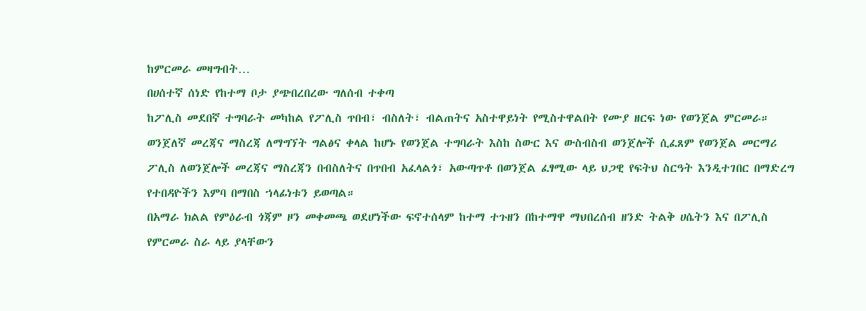ከምርመራ መዛግብት…
በሀሰተኛ ሰነድ የከተማ ቦታ ያጭበረበረው ግለሰብ ተቀጣ
ከፖሊስ መደበኛ ተግባራት መካከል የፖሊስ ጥበብ፣ ብስለት፣ ብልጠትና አስተዋይነት የሚስተዋልበት የሙያ ዘርፍ ነው የወንጀል ምርመራ።
ወንጀለኛ መረጃና ማስረጃ ለማግኘት ግልፅና ቀላል ከሆኑ የወንጀል ተግባራት እስከ ስውር እና ውስብስብ ወንጀሎች ሲፈጸም የወንጀል መርማሪ ፖሊስ ለወንጀሎች መረጃና ማስረጃን በብስለትና በጥበብ አፈላልጎ፣ አውጣጥቶ በወንጀል ፈፃሚው ላይ ህጋዊ የፍትህ ስርዓት እንዲተገበር በማድረግ የተበዳዮችን እምባ በማበስ ኀላፊነቱን ይወጣል።
በአማራ ክልል የምዕራብ ጎጃም ዞን መቀመጫ ወደሆነችው ፍኖተሰላም ከተማ ተጉዘን በከተማዋ ማህበረሰብ ዘንድ ትልቅ ሀሴትን እና በፖሊስ የምርመራ ስራ ላይ ያላቸውን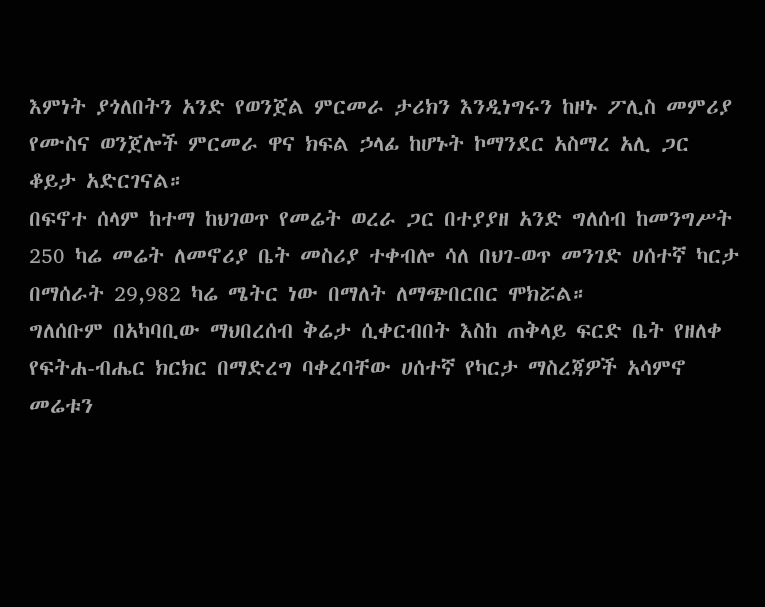እምነት ያጎለበትን አንድ የወንጀል ምርመራ ታሪክን እንዲነግሩን ከዞኑ ፖሊስ መምሪያ የሙስና ወንጀሎች ምርመራ ዋና ክፍል ኃላፊ ከሆኑት ኮማንደር አስማረ አሊ ጋር ቆይታ አድርገናል።
በፍኖተ ሰላም ከተማ ከህገወጥ የመሬት ወረራ ጋር በተያያዘ አንድ ግለሰብ ከመንግሥት 250 ካሬ መሬት ለመኖሪያ ቤት መስሪያ ተቀብሎ ሳለ በህገ-ወጥ መንገድ ሀሰተኛ ካርታ በማሰራት 29,982 ካሬ ሜትር ነው በማለት ለማጭበርበር ሞክሯል።
ግለሰቡም በአካባቢው ማህበረሰብ ቅሬታ ሲቀርብበት እስከ ጠቅላይ ፍርድ ቤት የዘለቀ የፍትሐ-ብሔር ክርክር በማድረግ ባቀረባቸው ሀሰተኛ የካርታ ማስረጃዎች አሳምኖ መሬቱን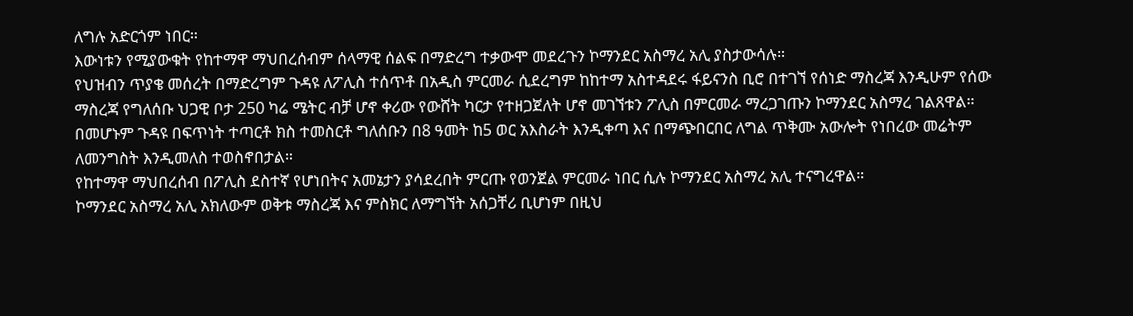ለግሉ አድርጎም ነበር።
እውነቱን የሚያውቁት የከተማዋ ማህበረሰብም ሰላማዊ ሰልፍ በማድረግ ተቃውሞ መደረጉን ኮማንደር አስማረ አሊ ያስታውሳሉ።
የህዝብን ጥያቄ መሰረት በማድረግም ጉዳዩ ለፖሊስ ተሰጥቶ በአዲስ ምርመራ ሲደረግም ከከተማ አስተዳደሩ ፋይናንስ ቢሮ በተገኘ የሰነድ ማስረጃ እንዲሁም የሰው ማስረጃ የግለሰቡ ህጋዊ ቦታ 250 ካሬ ሜትር ብቻ ሆኖ ቀሪው የውሸት ካርታ የተዘጋጀለት ሆኖ መገኘቱን ፖሊስ በምርመራ ማረጋገጡን ኮማንደር አስማረ ገልጸዋል።
በመሆኑም ጉዳዩ በፍጥነት ተጣርቶ ክስ ተመስርቶ ግለሰቡን በ8 ዓመት ከ5 ወር አእስራት እንዲቀጣ እና በማጭበርበር ለግል ጥቅሙ አውሎት የነበረው መሬትም ለመንግስት እንዲመለስ ተወስኖበታል።
የከተማዋ ማህበረሰብ በፖሊስ ደስተኛ የሆነበትና አመኔታን ያሳደረበት ምርጡ የወንጀል ምርመራ ነበር ሲሉ ኮማንደር አስማረ አሊ ተናግረዋል።
ኮማንደር አስማረ አሊ አክለውም ወቅቱ ማስረጃ እና ምስክር ለማግኘት አሰጋቸሪ ቢሆነም በዚህ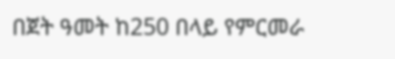በጀት ዓመት ከ250 በላይ የምርመራ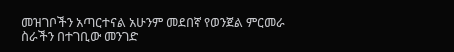መዝገቦችን አጣርተናል አሁንም መደበኛ የወንጀል ምርመራ ስራችን በተገቢው መንገድ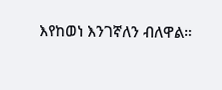እየከወነ እንገኛለን ብለዋል።